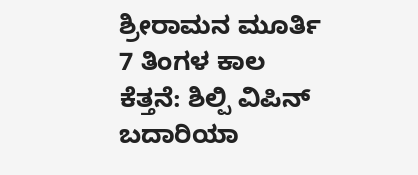ಶ್ರೀರಾಮನ ಮೂರ್ತಿ 7 ತಿಂಗಳ ಕಾಲ ಕೆತ್ತನೆ: ಶಿಲ್ಪಿ ವಿಪಿನ್ ಬದಾರಿಯಾ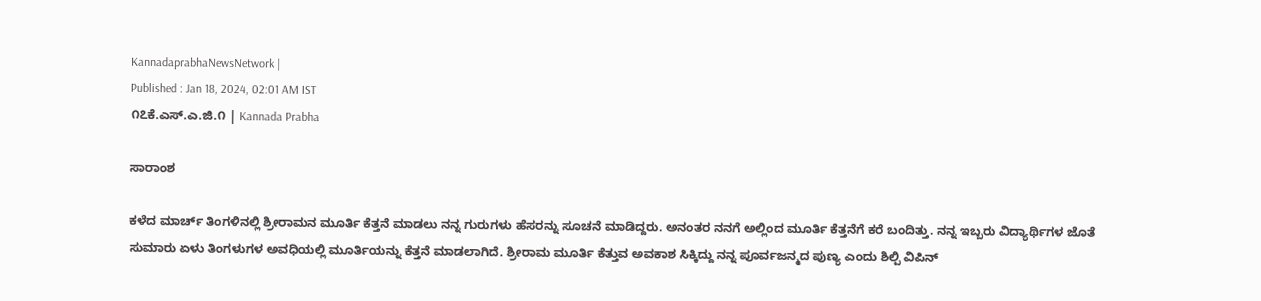KannadaprabhaNewsNetwork |
Published : Jan 18, 2024, 02:01 AM IST
೧೭ಕೆ.ಎಸ್.ಎ.ಜಿ.೧ | Kannada Prabha

ಸಾರಾಂಶ

ಕಳೆದ ಮಾರ್ಚ್ ತಿಂಗಳಿನಲ್ಲಿ ಶ್ರೀರಾಮನ ಮೂರ್ತಿ ಕೆತ್ತನೆ ಮಾಡಲು ನನ್ನ ಗುರುಗಳು ಹೆಸರನ್ನು ಸೂಚನೆ ಮಾಡಿದ್ದರು. ಅನಂತರ ನನಗೆ ಅಲ್ಲಿಂದ ಮೂರ್ತಿ ಕೆತ್ತನೆಗೆ ಕರೆ ಬಂದಿತ್ತು. ನನ್ನ ಇಬ್ಬರು ವಿದ್ಯಾರ್ಥಿಗಳ ಜೊತೆ ಸುಮಾರು ಏಳು ತಿಂಗಳುಗಳ ಅವಧಿಯಲ್ಲಿ ಮೂರ್ತಿಯನ್ನು ಕೆತ್ತನೆ ಮಾಡಲಾಗಿದೆ. ಶ್ರೀರಾಮ ಮೂರ್ತಿ ಕೆತ್ತುವ ಅವಕಾಶ ಸಿಕ್ಕಿದ್ದು ನನ್ನ ಪೂರ್ವಜನ್ಮದ ಪುಣ್ಯ ಎಂದು ಶಿಲ್ಪಿ ವಿಪಿನ್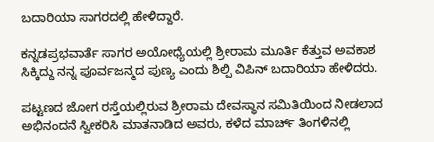ಬದಾರಿಯಾ ಸಾಗರದಲ್ಲಿ ಹೇಳಿದ್ದಾರೆ.

ಕನ್ನಡಪ್ರಭವಾರ್ತೆ ಸಾಗರ ಅಯೋಧ್ಯೆಯಲ್ಲಿ ಶ್ರೀರಾಮ ಮೂರ್ತಿ ಕೆತ್ತುವ ಅವಕಾಶ ಸಿಕ್ಕಿದ್ದು ನನ್ನ ಪೂರ್ವಜನ್ಮದ ಪುಣ್ಯ ಎಂದು ಶಿಲ್ಪಿ ವಿಪಿನ್ ಬದಾರಿಯಾ ಹೇಳಿದರು.

ಪಟ್ಟಣದ ಜೋಗ ರಸ್ತೆಯಲ್ಲಿರುವ ಶ್ರೀರಾಮ ದೇವಸ್ಥಾನ ಸಮಿತಿಯಿಂದ ನೀಡಲಾದ ಅಭಿನಂದನೆ ಸ್ವೀಕರಿಸಿ ಮಾತನಾಡಿದ ಅವರು, ಕಳೆದ ಮಾರ್ಚ್ ತಿಂಗಳಿನಲ್ಲಿ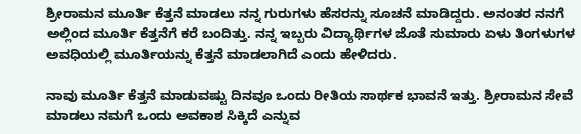ಶ್ರೀರಾಮನ ಮೂರ್ತಿ ಕೆತ್ತನೆ ಮಾಡಲು ನನ್ನ ಗುರುಗಳು ಹೆಸರನ್ನು ಸೂಚನೆ ಮಾಡಿದ್ದರು. ಅನಂತರ ನನಗೆ ಅಲ್ಲಿಂದ ಮೂರ್ತಿ ಕೆತ್ತನೆಗೆ ಕರೆ ಬಂದಿತ್ತು. ನನ್ನ ಇಬ್ಬರು ವಿದ್ಯಾರ್ಥಿಗಳ ಜೊತೆ ಸುಮಾರು ಏಳು ತಿಂಗಳುಗಳ ಅವಧಿಯಲ್ಲಿ ಮೂರ್ತಿಯನ್ನು ಕೆತ್ತನೆ ಮಾಡಲಾಗಿದೆ ಎಂದು ಹೇಳಿದರು.

ನಾವು ಮೂರ್ತಿ ಕೆತ್ತನೆ ಮಾಡುವಷ್ಟು ದಿನವೂ ಒಂದು ರೀತಿಯ ಸಾರ್ಥಕ ಭಾವನೆ ಇತ್ತು. ಶ್ರೀರಾಮನ ಸೇವೆ ಮಾಡಲು ನಮಗೆ ಒಂದು ಅವಕಾಶ ಸಿಕ್ಕಿದೆ ಎನ್ನುವ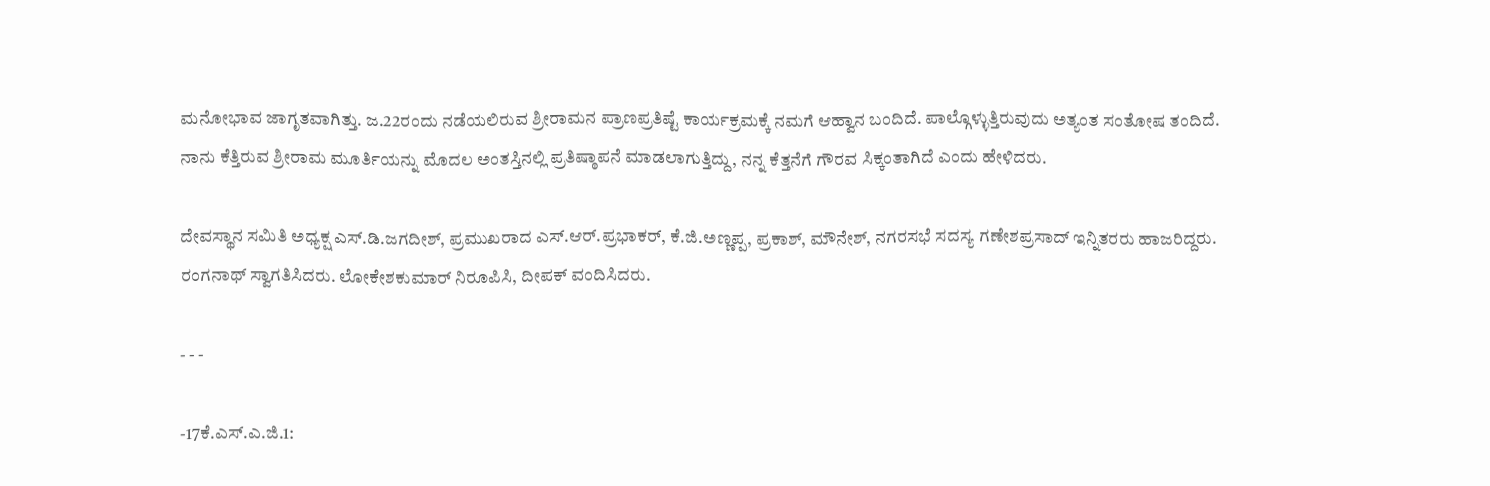ಮನೋಭಾವ ಜಾಗೃತವಾಗಿತ್ತು. ಜ.22ರಂದು ನಡೆಯಲಿರುವ ಶ್ರೀರಾಮನ ಪ್ರಾಣಪ್ರತಿಷ್ಟೆ ಕಾರ್ಯಕ್ರಮಕ್ಕೆ ನಮಗೆ ಆಹ್ವಾನ ಬಂದಿದೆ. ಪಾಲ್ಗೊಳ್ಳುತ್ತಿರುವುದು ಅತ್ಯಂತ ಸಂತೋಷ ತಂದಿದೆ. ನಾನು ಕೆತ್ತಿರುವ ಶ್ರೀರಾಮ ಮೂರ್ತಿಯನ್ನು ಮೊದಲ ಅಂತಸ್ತಿನಲ್ಲಿ ಪ್ರತಿಷ್ಠಾಪನೆ ಮಾಡಲಾಗುತ್ತಿದ್ದು, ನನ್ನ ಕೆತ್ತನೆಗೆ ಗೌರವ ಸಿಕ್ಕಂತಾಗಿದೆ ಎಂದು ಹೇಳಿದರು.

ದೇವಸ್ಥಾನ ಸಮಿತಿ ಅಧ್ಯಕ್ಷ ಎಸ್.ಡಿ.ಜಗದೀಶ್, ಪ್ರಮುಖರಾದ ಎಸ್.ಆರ್.ಪ್ರಭಾಕರ್, ಕೆ.ಜಿ.ಅಣ್ಣಪ್ಪ, ಪ್ರಕಾಶ್, ಮೌನೇಶ್, ನಗರಸಭೆ ಸದಸ್ಯ ಗಣೇಶಪ್ರಸಾದ್ ಇನ್ನಿತರರು ಹಾಜರಿದ್ದರು. ರಂಗನಾಥ್ ಸ್ವಾಗತಿಸಿದರು. ಲೋಕೇಶಕುಮಾರ್ ನಿರೂಪಿಸಿ, ದೀಪಕ್ ವಂದಿಸಿದರು.

- - -

-17ಕೆ.ಎಸ್.ಎ.ಜಿ.1: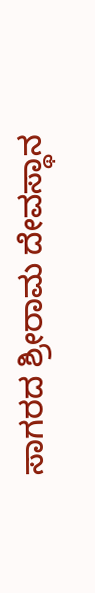ಸಾಗರದ ಶ್ರೀರಾಮ ದೇವಸ್ಥಾನ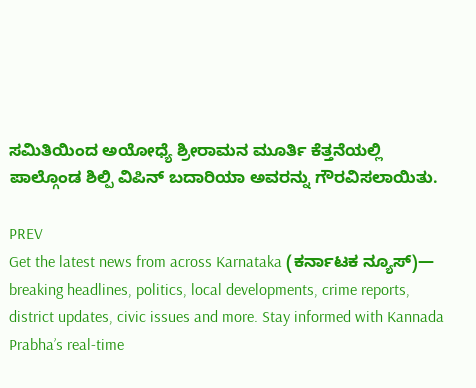ಸಮಿತಿಯಿಂದ ಅಯೋಧ್ಯೆ ಶ್ರೀರಾಮನ ಮೂರ್ತಿ ಕೆತ್ತನೆಯಲ್ಲಿ ಪಾಲ್ಗೊಂಡ ಶಿಲ್ಪಿ ವಿಪಿನ್ ಬದಾರಿಯಾ ಅವರನ್ನು ಗೌರವಿಸಲಾಯಿತು.

PREV
Get the latest news from across Karnataka (ಕರ್ನಾಟಕ ನ್ಯೂಸ್)— breaking headlines, politics, local developments, crime reports, district updates, civic issues and more. Stay informed with Kannada Prabha’s real‑time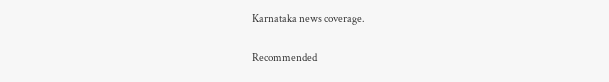Karnataka news coverage.

Recommended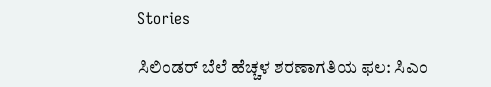Stories

ಸಿಲಿಂಡರ್‌ ಬೆಲೆ ಹೆಚ್ಚಳ ಶರಣಾಗತಿಯ ಫಲ: ಸಿಎಂ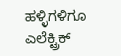ಹಳ್ಳಿಗಳಿಗೂ ಎಲೆಕ್ಟ್ರಿಕ್‌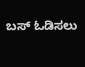ಬಸ್‌ ಓಡಿಸಲು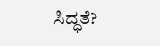ಸಿದ್ಧತೆ?